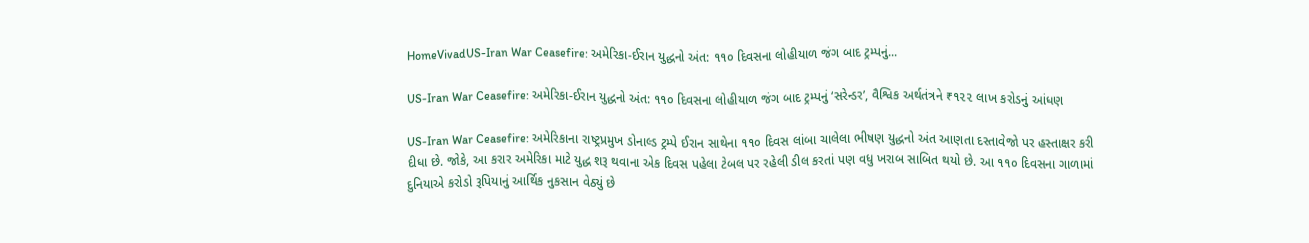HomeVivadUS-Iran War Ceasefire: અમેરિકા-ઈરાન યુદ્ધનો અંત: ૧૧૦ દિવસના લોહીયાળ જંગ બાદ ટ્રમ્પનું...

US-Iran War Ceasefire: અમેરિકા-ઈરાન યુદ્ધનો અંત: ૧૧૦ દિવસના લોહીયાળ જંગ બાદ ટ્રમ્પનું ‘સરેન્ડર’, વૈશ્વિક અર્થતંત્રને ₹૧૨૨ લાખ કરોડનું આંધણ

US-Iran War Ceasefire: અમેરિકાના રાષ્ટ્રપ્રમુખ ડોનાલ્ડ ટ્રમ્પે ઈરાન સાથેના ૧૧૦ દિવસ લાંબા ચાલેલા ભીષણ યુદ્ધનો અંત આણતા દસ્તાવેજો પર હસ્તાક્ષર કરી દીધા છે. જોકે, આ કરાર અમેરિકા માટે યુદ્ધ શરૂ થવાના એક દિવસ પહેલા ટેબલ પર રહેલી ડીલ કરતાં પણ વધુ ખરાબ સાબિત થયો છે. આ ૧૧૦ દિવસના ગાળામાં દુનિયાએ કરોડો રૂપિયાનું આર્થિક નુકસાન વેઠ્યું છે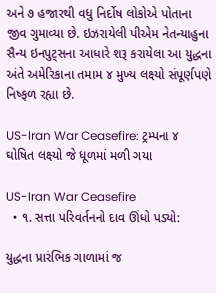અને ૭ હજારથી વધુ નિર્દોષ લોકોએ પોતાના જીવ ગુમાવ્યા છે. ઇઝરાયેલી પીએમ નેતન્યાહુના સૈન્ય ઇનપુટ્સના આધારે શરૂ કરાયેલા આ યુદ્ધના અંતે અમેરિકાના તમામ ૪ મુખ્ય લક્ષ્યો સંપૂર્ણપણે નિષ્ફળ રહ્યા છે.

US-Iran War Ceasefire: ટ્રમ્પના ૪ ઘોષિત લક્ષ્યો જે ધૂળમાં મળી ગયા

US-Iran War Ceasefire
  • ૧. સત્તા પરિવર્તનનો દાવ ઊંધો પડ્યો:

યુદ્ધના પ્રારંભિક ગાળામાં જ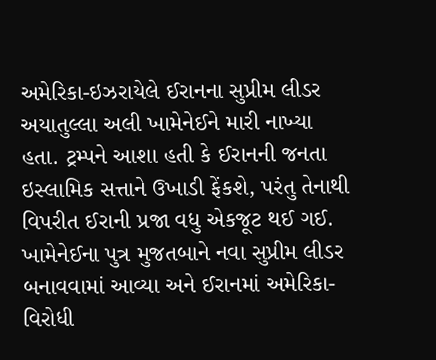અમેરિકા-ઇઝરાયેલે ઈરાનના સુપ્રીમ લીડર અયાતુલ્લા અલી ખામેનેઈને મારી નાખ્યા હતા. ટ્રમ્પને આશા હતી કે ઈરાનની જનતા ઇસ્લામિક સત્તાને ઉખાડી ફેંકશે, પરંતુ તેનાથી વિપરીત ઈરાની પ્રજા વધુ એકજૂટ થઈ ગઈ. ખામેનેઈના પુત્ર મુજતબાને નવા સુપ્રીમ લીડર બનાવવામાં આવ્યા અને ઈરાનમાં અમેરિકા-વિરોધી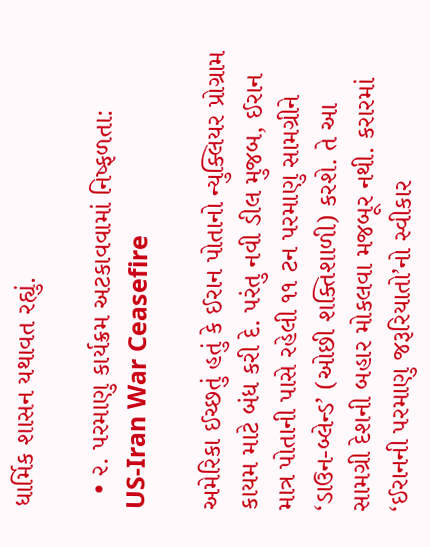ધાર્મિક શાસન યથાવત રહ્યું.

  • ૨. પરમાણુ કાર્યક્રમ અટકાવવામાં નિષ્ફળતા:
US-Iran War Ceasefire

અમેરિકા ઈચ્છતું હતું કે ઈરાન પોતાનો ન્યુક્લિયર પ્રોગ્રામ કાયમ માટે બંધ કરી દે. પરંતુ નવી ડીલ મુજબ, ઈરાન માત્ર પોતાની પાસે રહેલી ૧૧ ટન પરમાણુ સામગ્રીને ‘ડાઉન-બ્લેન્ડ’ (ઓછી શક્તિશાળી) કરશે. તે આ સામગ્રી દેશની બહાર મોકલવા મજબૂર નથી. કરારમાં ‘ઈરાનની પરમાણુ જરૂરિયાતો’નો સ્વીકાર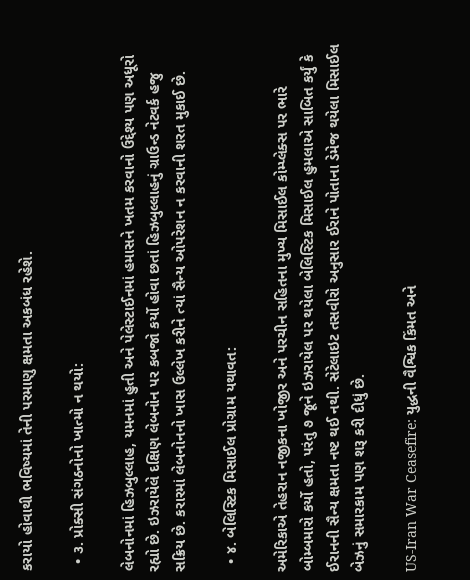કરાયો હોવાથી ભવિષ્યમાં તેની પરમાણુ ક્ષમતા અકબંધ રહેશે.

  • ૩. પ્રોક્સી સંગઠનોનો ખાત્મો ન થયો:

લેબનોનમાં હિઝબુલ્લાહ, યમનમાં હુતી અને પેલેસ્ટાઈનમાં હમાસને ખતમ કરવાનો ઉદ્દેશ્ય પણ અધૂરો રહ્યો છે. ઇઝરાયેલે દક્ષિણ લેબનોન પર કબજો કર્યો હોવા છતાં હિઝબુલ્લાહનું ગ્રાઉન્ડ નેટવર્ક હજુ સક્રિય છે. કરારમાં લેબનોનનો ખાસ ઉલ્લેખ કરીને ત્યાં સૈન્ય ઓપરેશન ન કરવાની શરત મુકાઈ છે.

  • ૪. બેલિસ્ટિક મિસાઈલ પ્રોગ્રામ યથાવત:

અમેરિકાએ તેહરાન નજીકના ખોજીર અને પરચીન સહિતના મુખ્ય મિસાઈલ કોમ્પ્લેક્સ પર ભારે બોમ્બમારો કર્યો હતો, પરંતુ ૭ જૂને ઇઝરાયેલ પર થયેલા બેલિસ્ટિક મિસાઈલ હુમલાએ સાબિત કર્યું કે ઈરાનની સૈન્ય ક્ષમતા નષ્ટ થઈ નથી. સેટેલાઇટ તસવીરો અનુસાર ઈરાને પોતાના ડેમેજ થયેલા મિસાઈલ બેઝનું સમારકામ પણ શરૂ કરી દીધું છે.

US-Iran War Ceasefire: યુદ્ધની વૈશ્વિક કિંમત અને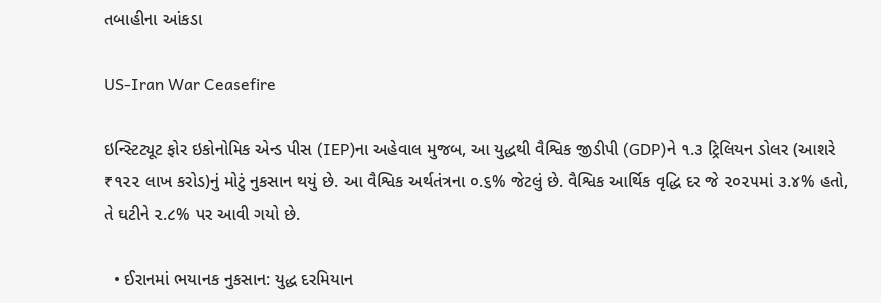તબાહીના આંકડા

US-Iran War Ceasefire

ઇન્સ્ટિટ્યૂટ ફોર ઇકોનોમિક એન્ડ પીસ (IEP)ના અહેવાલ મુજબ, આ યુદ્ધથી વૈશ્વિક જીડીપી (GDP)ને ૧.૩ ટ્રિલિયન ડોલર (આશરે ₹૧૨૨ લાખ કરોડ)નું મોટું નુકસાન થયું છે. આ વૈશ્વિક અર્થતંત્રના ૦.૬% જેટલું છે. વૈશ્વિક આર્થિક વૃદ્ધિ દર જે ૨૦૨૫માં ૩.૪% હતો, તે ઘટીને ૨.૮% પર આવી ગયો છે.

  • ઈરાનમાં ભયાનક નુકસાન: યુદ્ધ દરમિયાન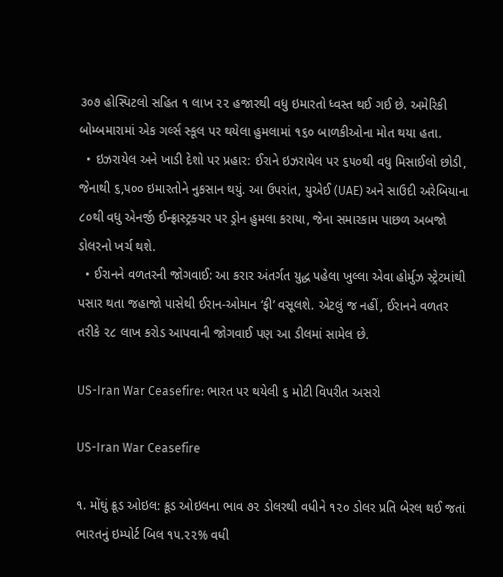૩૦૭ હોસ્પિટલો સહિત ૧ લાખ ૨૨ હજારથી વધુ ઇમારતો ધ્વસ્ત થઈ ગઈ છે. અમેરિકી બોમ્બમારામાં એક ગર્લ્સ સ્કૂલ પર થયેલા હુમલામાં ૧૬૦ બાળકીઓના મોત થયા હતા.
  • ઇઝરાયેલ અને ખાડી દેશો પર પ્રહાર: ઈરાને ઇઝરાયેલ પર ૬૫૦થી વધુ મિસાઈલો છોડી, જેનાથી ૬,૫૦૦ ઇમારતોને નુકસાન થયું. આ ઉપરાંત, યુએઈ (UAE) અને સાઉદી અરેબિયાના ૮૦થી વધુ એનર્જી ઈન્ફ્રાસ્ટ્રક્ચર પર ડ્રોન હુમલા કરાયા, જેના સમારકામ પાછળ અબજો ડોલરનો ખર્ચ થશે.
  • ઈરાનને વળતરની જોગવાઈ: આ કરાર અંતર્ગત યુદ્ધ પહેલા ખુલ્લા એવા હોર્મુઝ સ્ટ્રેટમાંથી પસાર થતા જહાજો પાસેથી ઈરાન-ઓમાન ‘ફી’ વસૂલશે. એટલું જ નહીં, ઈરાનને વળતર તરીકે ૨૮ લાખ કરોડ આપવાની જોગવાઈ પણ આ ડીલમાં સામેલ છે.

US-Iran War Ceasefire: ભારત પર થયેલી ૬ મોટી વિપરીત અસરો

US-Iran War Ceasefire

૧. મોંઘું ક્રૂડ ઓઇલ: ક્રૂડ ઓઇલના ભાવ ૭૨ ડોલરથી વધીને ૧૨૦ ડોલર પ્રતિ બેરલ થઈ જતાં ભારતનું ઇમ્પોર્ટ બિલ ૧૫.૨૨% વધી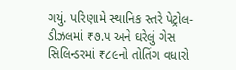ગયું. પરિણામે સ્થાનિક સ્તરે પેટ્રોલ-ડીઝલમાં ₹૭.૫ અને ઘરેલું ગેસ સિલિન્ડરમાં ₹૮૯નો તોતિંગ વધારો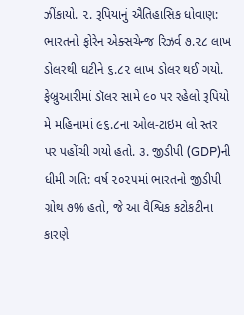ઝીંકાયો. ૨. રૂપિયાનું ઐતિહાસિક ધોવાણ: ભારતનો ફોરેન એક્સચેન્જ રિઝર્વ ૭.૨૮ લાખ ડોલરથી ઘટીને ૬.૮૨ લાખ ડોલર થઈ ગયો. ફેબ્રુઆરીમાં ડૉલર સામે ૯૦ પર રહેલો રૂપિયો મે મહિનામાં ૯૬.૮ના ઓલ-ટાઇમ લો સ્તર પર પહોંચી ગયો હતો. ૩. જીડીપી (GDP)ની ધીમી ગતિ: વર્ષ ૨૦૨૫માં ભારતનો જીડીપી ગ્રોથ ૭% હતો, જે આ વૈશ્વિક કટોકટીના કારણે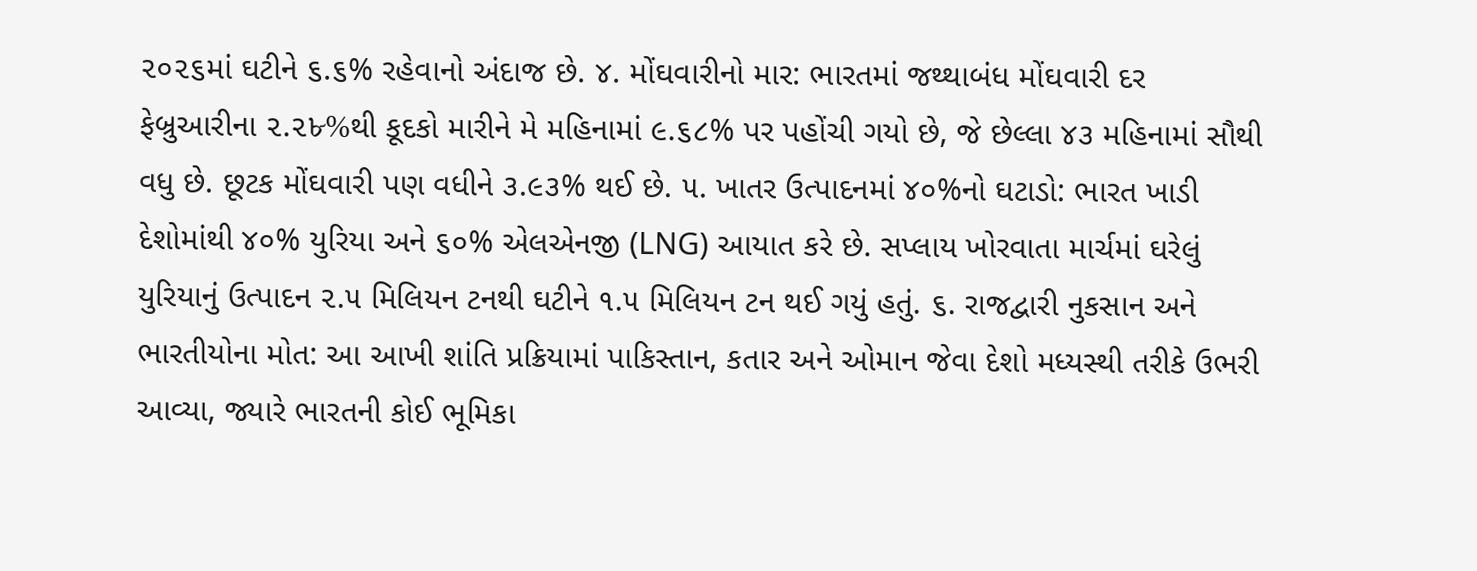૨૦૨૬માં ઘટીને ૬.૬% રહેવાનો અંદાજ છે. ૪. મોંઘવારીનો માર: ભારતમાં જથ્થાબંધ મોંઘવારી દર ફેબ્રુઆરીના ૨.૨৮%થી કૂદકો મારીને મે મહિનામાં ૯.૬૮% પર પહોંચી ગયો છે, જે છેલ્લા ૪૩ મહિનામાં સૌથી વધુ છે. છૂટક મોંઘવારી પણ વધીને ૩.૯૩% થઈ છે. ૫. ખાતર ઉત્પાદનમાં ૪૦%નો ઘટાડો: ભારત ખાડી દેશોમાંથી ૪૦% યુરિયા અને ૬૦% એલએનજી (LNG) આયાત કરે છે. સપ્લાય ખોરવાતા માર્ચમાં ઘરેલું યુરિયાનું ઉત્પાદન ૨.૫ મિલિયન ટનથી ઘટીને ૧.૫ મિલિયન ટન થઈ ગયું હતું. ૬. રાજદ્વારી નુકસાન અને ભારતીયોના મોત: આ આખી શાંતિ પ્રક્રિયામાં પાકિસ્તાન, કતાર અને ઓમાન જેવા દેશો મધ્યસ્થી તરીકે ઉભરી આવ્યા, જ્યારે ભારતની કોઈ ભૂમિકા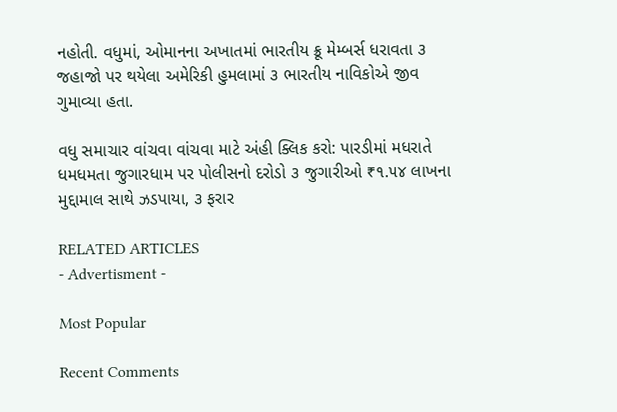નહોતી. વધુમાં, ઓમાનના અખાતમાં ભારતીય ક્રૂ મેમ્બર્સ ધરાવતા ૩ જહાજો પર થયેલા અમેરિકી હુમલામાં ૩ ભારતીય નાવિકોએ જીવ ગુમાવ્યા હતા.

વધુ સમાચાર વાંચવા વાંચવા માટે અંહી ક્લિક કરો: પારડીમાં મધરાતે ધમધમતા જુગારધામ પર પોલીસનો દરોડો ૩ જુગારીઓ ₹૧.૫૪ લાખના મુદ્દામાલ સાથે ઝડપાયા, ૩ ફરાર

RELATED ARTICLES
- Advertisment -

Most Popular

Recent Comments